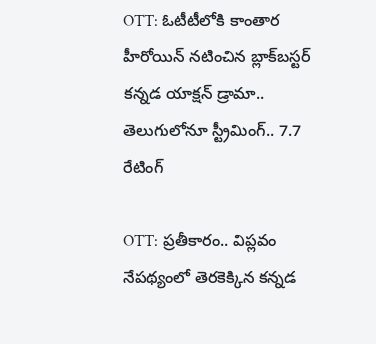OTT: ఓటీటీలోకి కాంతార హీరోయిన్ నటించిన బ్లాక్‌బస్టర్ కన్నడ యాక్షన్ డ్రామా.. తెలుగులోనూ స్ట్రీమింగ్.. 7.7 రేటింగ్

OTT: ప్రతీకారం.. విప్లవం నేపథ్యంలో తెరకెక్కిన కన్నడ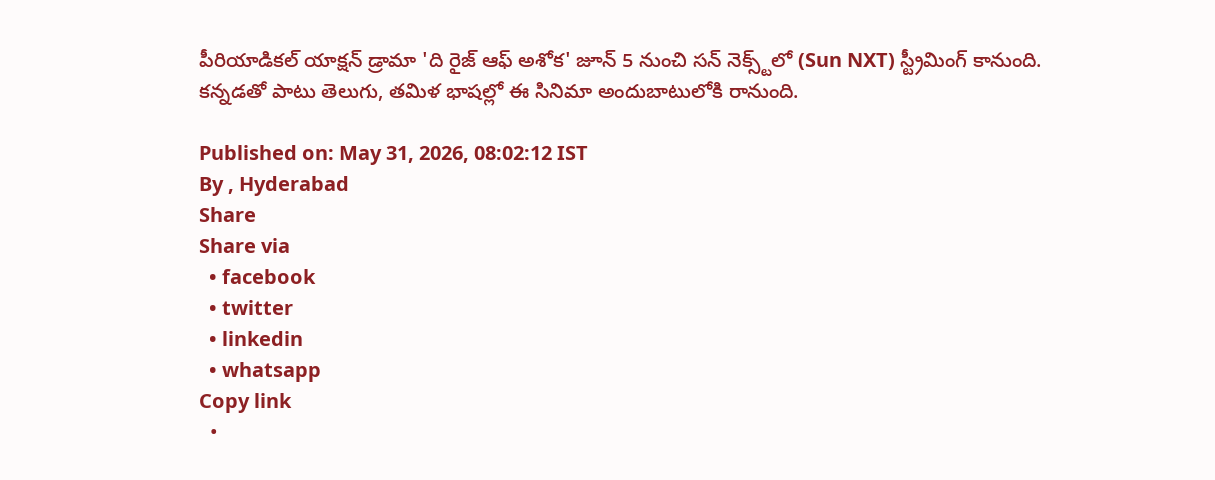పీరియాడికల్ యాక్షన్ డ్రామా 'ది రైజ్ ఆఫ్ అశోక' జూన్ 5 నుంచి సన్ నెక్స్ట్‌లో (Sun NXT) స్ట్రీమింగ్ కానుంది. కన్నడతో పాటు తెలుగు, తమిళ భాషల్లో ఈ సినిమా అందుబాటులోకి రానుంది.

Published on: May 31, 2026, 08:02:12 IST
By , Hyderabad
Share
Share via
  • facebook
  • twitter
  • linkedin
  • whatsapp
Copy link
  •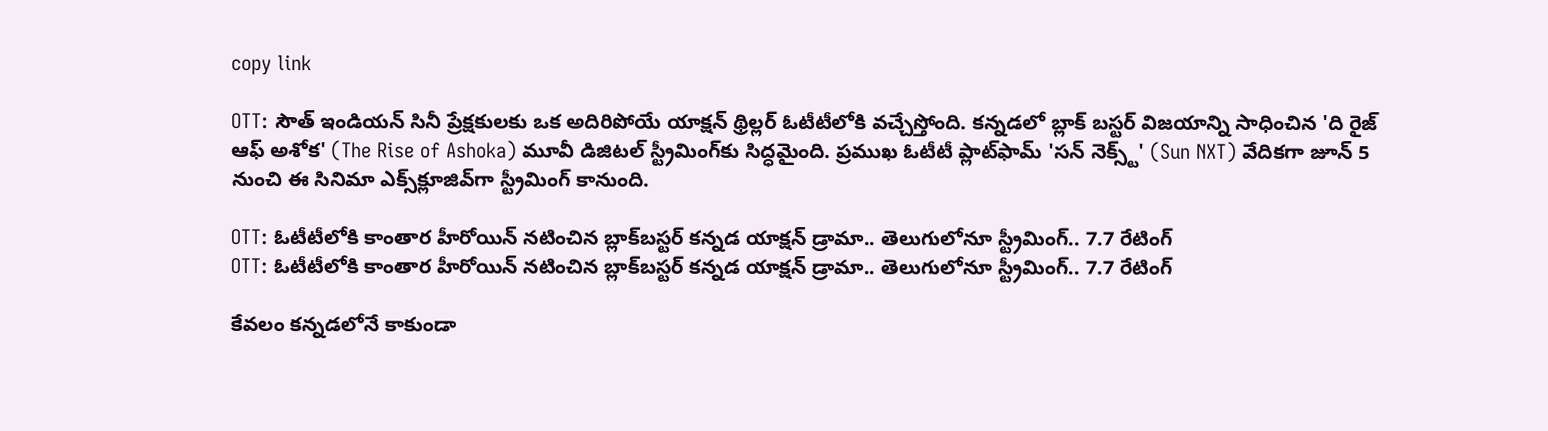copy link

OTT: సౌత్ ఇండియన్ సినీ ప్రేక్షకులకు ఒక అదిరిపోయే యాక్షన్ థ్రిల్లర్ ఓటీటీలోకి వచ్చేస్తోంది. కన్నడలో బ్లాక్ బస్టర్ విజయాన్ని సాధించిన 'ది రైజ్ ఆఫ్ అశోక' (The Rise of Ashoka) మూవీ డిజిటల్ స్ట్రీమింగ్‌కు సిద్ధమైంది. ప్రముఖ ఓటీటీ ప్లాట్‌ఫామ్ 'సన్ నెక్స్ట్' (Sun NXT) వేదికగా జూన్ 5 నుంచి ఈ సినిమా ఎక్స్‌క్లూజివ్‌గా స్ట్రీమింగ్ కానుంది.

OTT: ఓటీటీలోకి కాంతార హీరోయిన్ నటించిన బ్లాక్‌బస్టర్ కన్నడ యాక్షన్ డ్రామా.. తెలుగులోనూ స్ట్రీమింగ్.. 7.7 రేటింగ్
OTT: ఓటీటీలోకి కాంతార హీరోయిన్ నటించిన బ్లాక్‌బస్టర్ కన్నడ యాక్షన్ డ్రామా.. తెలుగులోనూ స్ట్రీమింగ్.. 7.7 రేటింగ్

కేవలం కన్నడలోనే కాకుండా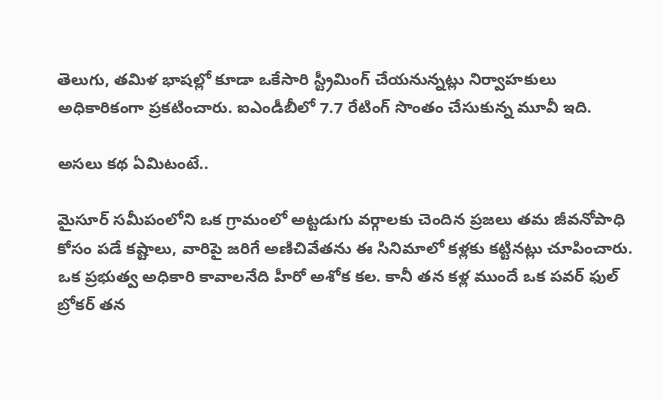తెలుగు, తమిళ భాషల్లో కూడా ఒకేసారి స్ట్రీమింగ్ చేయనున్నట్లు నిర్వాహకులు అధికారికంగా ప్రకటించారు. ఐఎండీబీలో 7.7 రేటింగ్ సొంతం చేసుకున్న మూవీ ఇది.

అసలు కథ ఏమిటంటే..

మైసూర్ సమీపంలోని ఒక గ్రామంలో అట్టడుగు వర్గాలకు చెందిన ప్రజలు తమ జీవనోపాధి కోసం పడే కష్టాలు, వారిపై జరిగే అణిచివేతను ఈ సినిమాలో కళ్లకు కట్టినట్లు చూపించారు. ఒక ప్రభుత్వ అధికారి కావాలనేది హీరో అశోక కల. కానీ తన కళ్ల ముందే ఒక పవర్ ఫుల్ బ్రోకర్ తన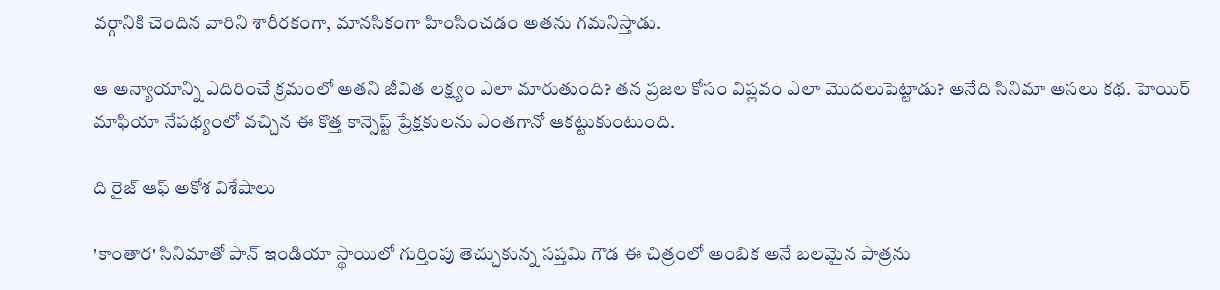వర్గానికి చెందిన వారిని శారీరకంగా, మానసికంగా హింసించడం అతను గమనిస్తాడు.

ఆ అన్యాయాన్ని ఎదిరించే క్రమంలో అతని జీవిత లక్ష్యం ఎలా మారుతుంది? తన ప్రజల కోసం విప్లవం ఎలా మొదలుపెట్టాడు? అనేది సినిమా అసలు కథ. హెయిర్ మాఫియా నేపథ్యంలో వచ్చిన ఈ కొత్త కాన్సెప్ట్ ప్రేక్షకులను ఎంతగానో ఆకట్టుకుంటుంది.

ది రైజ్ ఆఫ్ అకోశ విశేషాలు

'కాంతార' సినిమాతో పాన్ ఇండియా స్థాయిలో గుర్తింపు తెచ్చుకున్న సప్తమి గౌడ ఈ చిత్రంలో అంబిక అనే బలమైన పాత్రను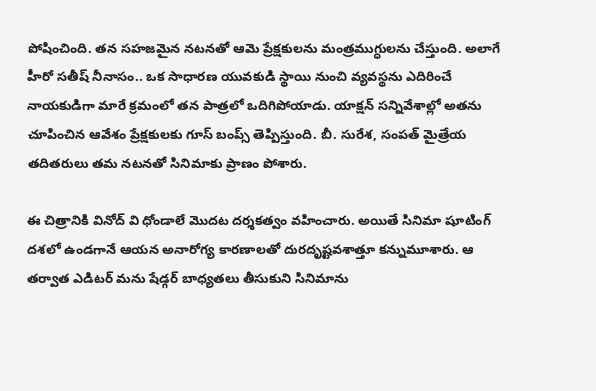పోషించింది. తన సహజమైన నటనతో ఆమె ప్రేక్షకులను మంత్రముగ్ధులను చేస్తుంది. అలాగే హీరో సతీష్ నీనాసం.. ఒక సాధారణ యువకుడి స్థాయి నుంచి వ్యవస్థను ఎదిరించే నాయకుడిగా మారే క్రమంలో తన పాత్రలో ఒదిగిపోయాడు. యాక్షన్ సన్నివేశాల్లో అతను చూపించిన ఆవేశం ప్రేక్షకులకు గూస్ బంప్స్ తెప్పిస్తుంది. బీ. సురేశ, సంపత్ మైత్రేయ తదితరులు తమ నటనతో సినిమాకు ప్రాణం పోశారు.

ఈ చిత్రానికి వినోద్ వి ధోండాలే మొదట దర్శకత్వం వహించారు. అయితే సినిమా షూటింగ్ దశలో ఉండగానే ఆయన అనారోగ్య కారణాలతో దురదృష్టవశాత్తూ కన్నుమూశారు. ఆ తర్వాత ఎడిటర్ మను షేడ్గర్ బాధ్యతలు తీసుకుని సినిమాను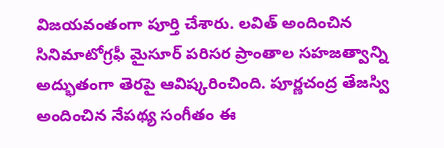విజయవంతంగా పూర్తి చేశారు. లవిత్ అందించిన సినిమాటోగ్రఫీ మైసూర్ పరిసర ప్రాంతాల సహజత్వాన్ని అద్భుతంగా తెరపై ఆవిష్కరించింది. పూర్ణచంద్ర తేజస్వి అందించిన నేపథ్య సంగీతం ఈ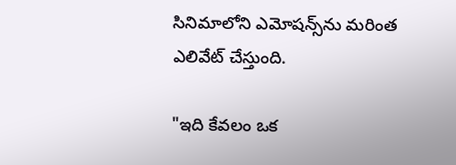సినిమాలోని ఎమోషన్స్‌ను మరింత ఎలివేట్ చేస్తుంది.

"ఇది కేవలం ఒక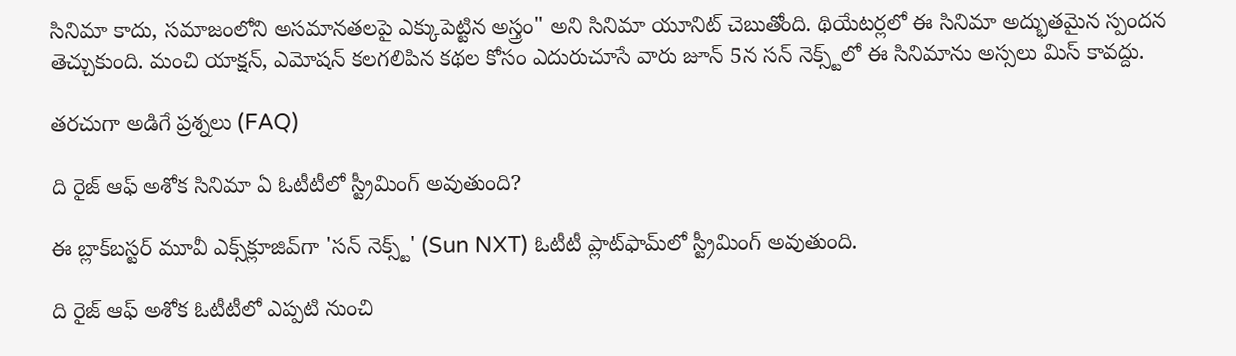సినిమా కాదు, సమాజంలోని అసమానతలపై ఎక్కుపెట్టిన అస్త్రం" అని సినిమా యూనిట్ చెబుతోంది. థియేటర్లలో ఈ సినిమా అద్భుతమైన స్పందన తెచ్చుకుంది. మంచి యాక్షన్, ఎమోషన్ కలగలిపిన కథల కోసం ఎదురుచూసే వారు జూన్ 5న సన్ నెక్స్ట్‌లో ఈ సినిమాను అస్సలు మిస్ కావద్దు.

తరచుగా అడిగే ప్రశ్నలు (FAQ)

ది రైజ్ ఆఫ్ అశోక సినిమా ఏ ఓటీటీలో స్ట్రీమింగ్ అవుతుంది?

ఈ బ్లాక్‌బస్టర్ మూవీ ఎక్స్‌క్లూజివ్‌గా 'సన్ నెక్స్ట్' (Sun NXT) ఓటీటీ ప్లాట్‌ఫామ్‌లో స్ట్రీమింగ్ అవుతుంది.

ది రైజ్ ఆఫ్ అశోక ఓటీటీలో ఎప్పటి నుంచి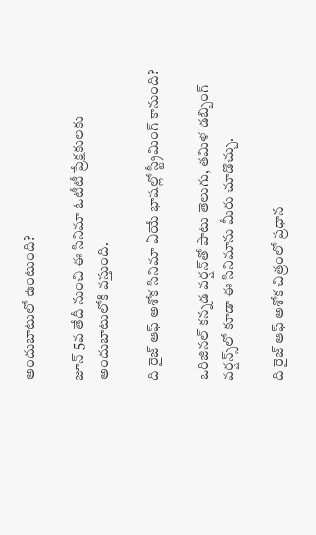అందుబాటులో ఉంటుంది?

జూన్ 5వ తేదీ నుంచి ఈ సినిమా ఓటీటీ ప్రేక్షకులకు అందుబాటులోకి వస్తుంది.

ది రైజ్ ఆఫ్ అశోక సినిమా ఏయే భాషల్లో స్ట్రీమింగ్ కానుంది?

ఒరిజినల్ కన్నడ వర్షన్‌తో పాటు తెలుగు, తమిళ డబ్బింగ్ వర్షన్స్‌లో కూడా ఈ సినిమాను మీరు చూడొచ్చు.

ది రైజ్ ఆఫ్ అశోక చిత్రంలో ప్రధాన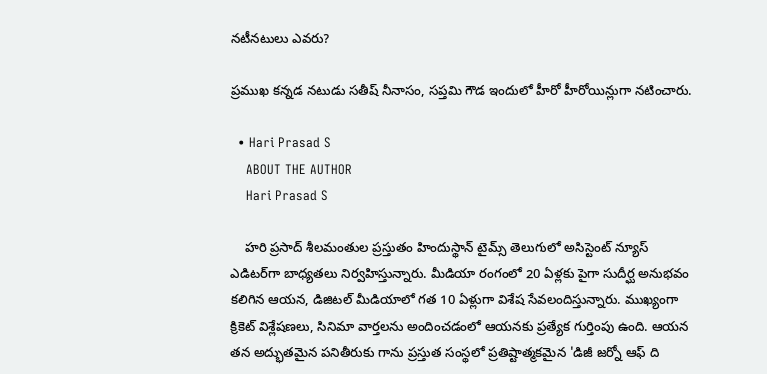నటీనటులు ఎవరు?

ప్రముఖ కన్నడ నటుడు సతీష్ నీనాసం, సప్తమి గౌడ ఇందులో హీరో హీరోయిన్లుగా నటించారు.

  • Hari Prasad S
    ABOUT THE AUTHOR
    Hari Prasad S

    హరి ప్రసాద్ శీలమంతుల ప్రస్తుతం హిందుస్థాన్ టైమ్స్ తెలుగులో అసిస్టెంట్ న్యూస్ ఎడిటర్‌గా బాధ్యతలు నిర్వహిస్తున్నారు. మీడియా రంగంలో 20 ఏళ్లకు పైగా సుదీర్ఘ అనుభవం కలిగిన ఆయన, డిజిటల్ మీడియాలో గత 10 ఏళ్లుగా విశేష సేవలందిస్తున్నారు. ముఖ్యంగా క్రికెట్ విశ్లేషణలు, సినిమా వార్తలను అందించడంలో ఆయనకు ప్రత్యేక గుర్తింపు ఉంది. ఆయన తన అద్భుతమైన పనితీరుకు గాను ప్రస్తుత సంస్థలో ప్రతిష్టాత్మకమైన 'డిజీ జర్నో ఆఫ్ ది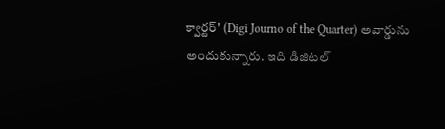క్వార్టర్' (Digi Journo of the Quarter) అవార్డును అందుకున్నారు. ఇది డిజిటల్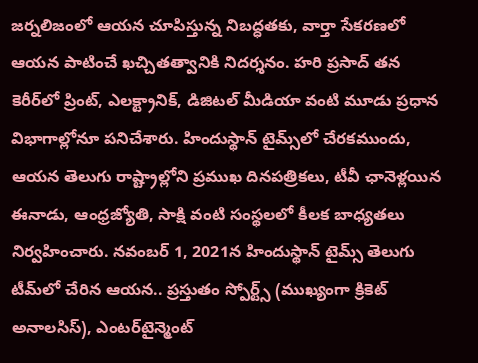జర్నలిజంలో ఆయన చూపిస్తున్న నిబద్ధతకు, వార్తా సేకరణలో ఆయన పాటించే ఖచ్చితత్వానికి నిదర్శనం. హరి ప్రసాద్ తన కెరీర్‌లో ప్రింట్, ఎలక్ట్రానిక్, డిజిటల్ మీడియా వంటి మూడు ప్రధాన విభాగాల్లోనూ పనిచేశారు. హిందుస్థాన్ టైమ్స్‌లో చేరకముందు, ఆయన తెలుగు రాష్ట్రాల్లోని ప్రముఖ దినపత్రికలు, టీవీ ఛానెళ్లయిన ఈనాడు, ఆంధ్రజ్యోతి, సాక్షి వంటి సంస్థలలో కీలక బాధ్యతలు నిర్వహించారు. నవంబర్ 1, 2021న హిందుస్థాన్ టైమ్స్ తెలుగు టీమ్‌లో చేరిన ఆయన.. ప్రస్తుతం స్పోర్ట్స్ (ముఖ్యంగా క్రికెట్ అనాలసిస్), ఎంటర్‌టైన్మెంట్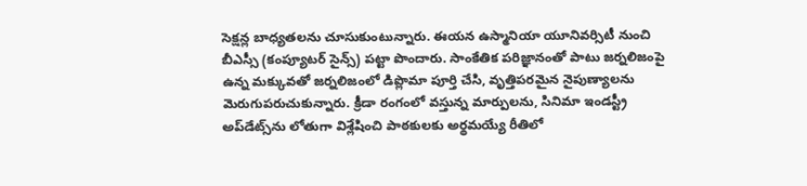సెక్షన్ల బాధ్యతలను చూసుకుంటున్నారు. ఈయన ఉస్మానియా యూనివర్సిటీ నుంచి బీఎస్సీ (కంప్యూటర్ సైన్స్) పట్టా పొందారు. సాంకేతిక పరిజ్ఞానంతో పాటు జర్నలిజంపై ఉన్న మక్కువతో జర్నలిజంలో డిప్లొమా పూర్తి చేసి, వృత్తిపరమైన నైపుణ్యాలను మెరుగుపరుచుకున్నారు. క్రీడా రంగంలో వస్తున్న మార్పులను, సినిమా ఇండస్ట్రీ అప్‌డేట్స్‌ను లోతుగా విశ్లేషించి పాఠకులకు అర్థమయ్యే రీతిలో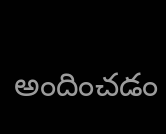అందించడం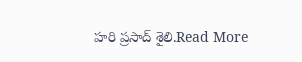హరి ప్రసాద్ శైలి.Read More